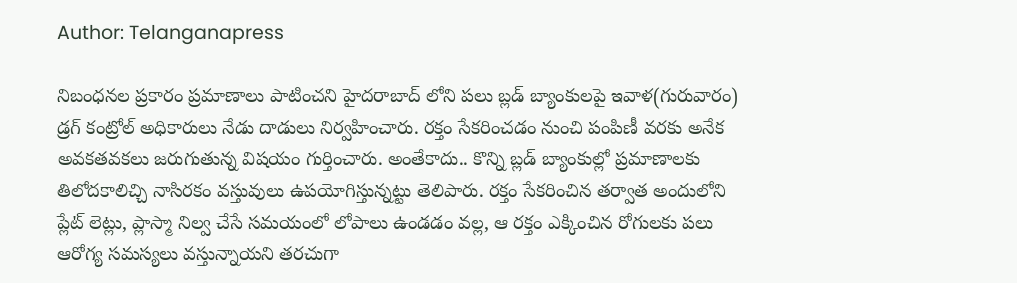Author: Telanganapress

నిబంధనల ప్రకారం ప్రమాణాలు పాటించని హైదరాబాద్ లోని పలు బ్లడ్ బ్యాంకులపై ఇవాళ(గురువారం) డ్రగ్ కంట్రోల్ అధికారులు నేడు దాడులు నిర్వహించారు. రక్తం సేకరించడం నుంచి పంపిణీ వరకు అనేక అవకతవకలు జరుగుతున్న విషయం గుర్తించారు. అంతేకాదు.. కొన్ని బ్లడ్ బ్యాంకుల్లో ప్రమాణాలకు తిలోదకాలిచ్చి నాసిరకం వస్తువులు ఉపయోగిస్తున్నట్టు తెలిపారు. రక్తం సేకరించిన తర్వాత అందులోని ప్లేట్ లెట్లు, ప్లాస్మా నిల్వ చేసే సమయంలో లోపాలు ఉండడం వల్ల, ఆ రక్తం ఎక్కించిన రోగులకు పలు ఆరోగ్య సమస్యలు వస్తున్నాయని తరచుగా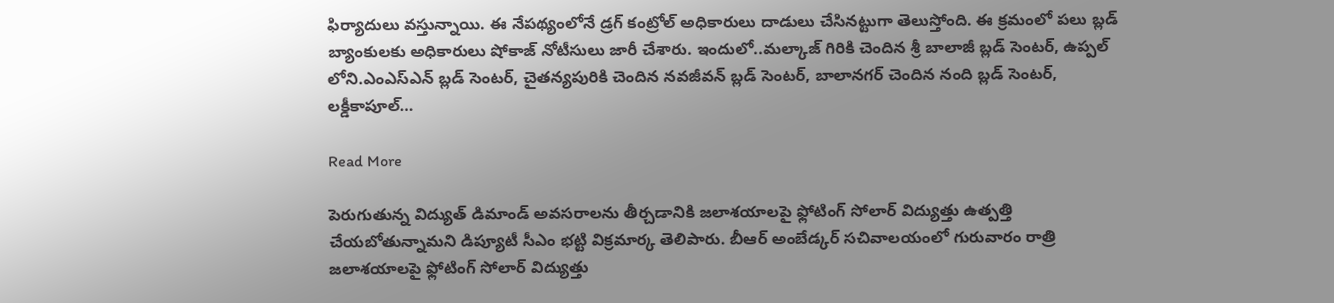ఫిర్యాదులు వస్తున్నాయి. ఈ నేపథ్యంలోనే డ్రగ్ కంట్రోల్ అధికారులు దాడులు చేసినట్టుగా తెలుస్తోంది. ఈ క్రమంలో పలు బ్లడ్ బ్యాంకులకు అధికారులు షోకాజ్ నోటీసులు జారీ చేశారు. ఇందులో..మల్కాజ్ గిరికి చెందిన శ్రీ బాలాజీ బ్లడ్ సెంటర్, ఉప్పల్ లోని.ఎంఎస్ఎన్ బ్లడ్ సెంటర్, చైతన్యపురికి చెందిన నవజీవన్ బ్లడ్ సెంటర్, బాలానగర్ చెందిన నంది బ్లడ్ సెంటర్, లక్డీకాపూల్…

Read More

పెరుగుతున్న విద్యుత్‌ డిమాండ్‌ అవసరాలను తీర్చడానికి జలాశయాలపై ఫ్లోటింగ్‌ సోలార్‌ విద్యుత్తు ఉత్పత్తి చేయబోతున్నామని డిప్యూటీ సీఎం భట్టి విక్రమార్క తెలిపారు. బీఆర్‌ అంబేడ్కర్‌ సచివాలయంలో గురువారం రాత్రి జ‌లాశయాల‌పై ఫ్లోటింగ్ సోలార్ విద్యుత్తు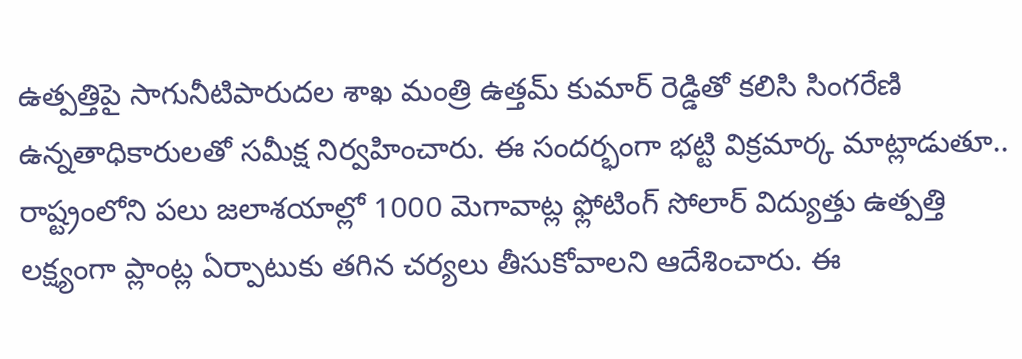ఉత్పత్తిపై సాగునీటిపారుద‌ల శాఖ మంత్రి ఉత్తమ్‌ కుమార్‌ రెడ్డితో కలిసి సింగరేణి ఉన్నతాధికారులతో సమీక్ష నిర్వహించారు. ఈ సంద‌ర్భంగా భట్టి విక్రమార్క మాట్లాడుతూ.. రాష్ట్రంలోని పలు జలాశయాల్లో 1000 మెగావాట్ల ఫ్లోటింగ్‌ సోలార్ విద్యుత్తు ఉత్పత్తి ల‌క్ష్యంగా ప్లాంట్ల ఏర్పాటుకు తగిన చ‌ర్యలు తీసుకోవాల‌ని ఆదేశించారు. ఈ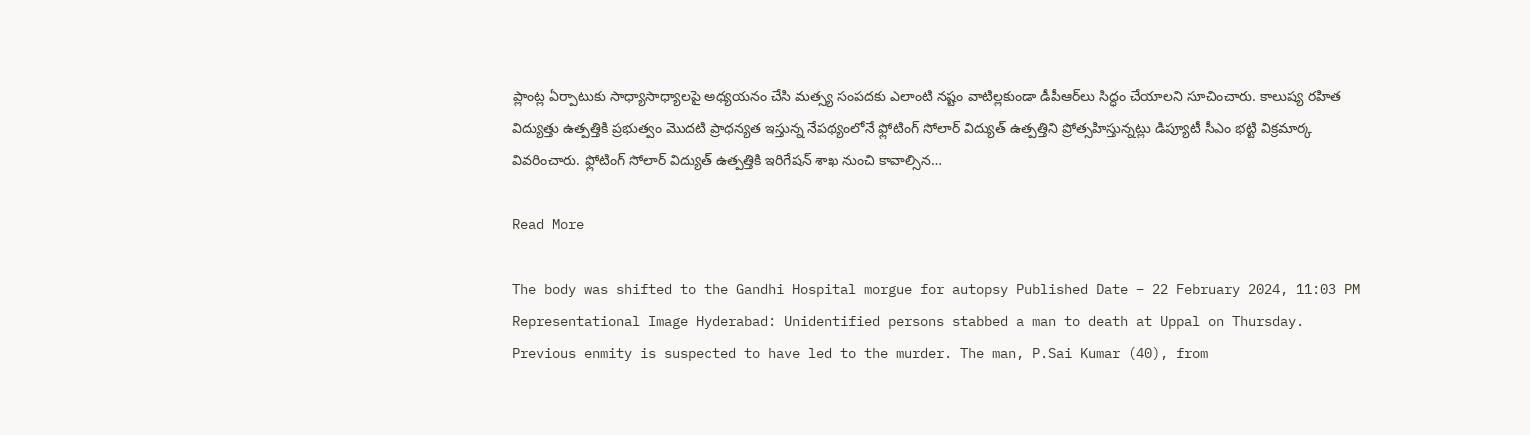ప్లాంట్ల ఏర్పాటుకు సాధ్యాసాధ్యాలపై అధ్యయనం చేసి మత్స్య సంపదకు ఎలాంటి నష్టం వాటిల్లకుండా డీపీఆర్‌లు సిద్ధం చేయాలని సూచించారు. కాలుష్య ర‌హిత విద్యుత్తు ఉత్పత్తికి ప్రభుత్వం మొద‌టి ప్రాధ‌న్యత ఇస్తున్న నేప‌థ్యంలోనే ఫ్లోటింగ్‌ సోలార్‌ విద్యుత్‌ ఉత్పత్తిని ప్రోత్సహిస్తున్నట్లు డిప్యూటీ సీఎం భట్టి విక్రమార్క వివరించారు. ఫ్లోటింగ్‌ సోలార్‌ విద్యుత్‌ ఉత్పత్తికి ఇరిగేషన్‌ శాఖ నుంచి కావాల్సిన…

Read More

The body was shifted to the Gandhi Hospital morgue for autopsy Published Date – 22 February 2024, 11:03 PM Representational Image Hyderabad: Unidentified persons stabbed a man to death at Uppal on Thursday. Previous enmity is suspected to have led to the murder. The man, P.Sai Kumar (40), from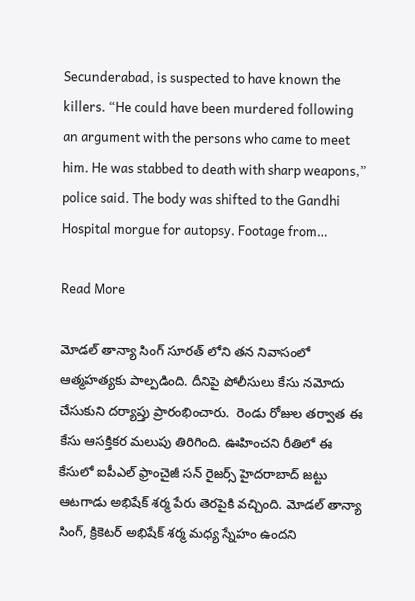Secunderabad, is suspected to have known the killers. “He could have been murdered following an argument with the persons who came to meet him. He was stabbed to death with sharp weapons,” police said. The body was shifted to the Gandhi Hospital morgue for autopsy. Footage from…

Read More

మోడల్ తాన్యా సింగ్ సూరత్ లోని తన నివాసంలో ఆత్మహత్యకు పాల్పడింది. దీనిపై పోలీసులు కేసు నమోదు చేసుకుని దర్యాప్తు ప్రారంభించారు.  రెండు రోజుల తర్వాత ఈ కేసు ఆసక్తికర మలుపు తిరిగింది. ఊహించని రీతిలో ఈ కేసులో ఐపీఎల్ ఫ్రాంచైజీ సన్ రైజర్స్ హైదరాబాద్ జట్టు ఆటగాడు అభిషేక్ శర్మ పేరు తెరపైకి వచ్చింది. మోడల్ తాన్యా సింగ్, క్రికెటర్ అభిషేక్ శర్మ మధ్య స్నేహం ఉందని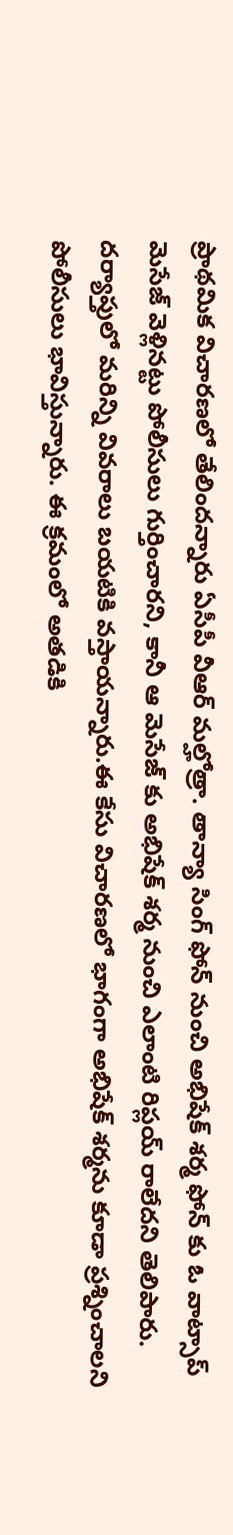ప్రాథమిక విచారణలో తేలిందన్నారు ఏసీపీ వీఆర్ మల్హోత్రా. తాన్యా సింగ్ ఫోన్ నుంచి అభిషేక్ శర్మ ఫోన్ కు ఓ వాట్సాప్ మెసేజ్ వెళ్లినట్టు పోలీసులు గుర్తించారని, కానీ ఆ మెసేజ్ కు అభిషేక్ శర్మ నుంచి ఎలాంటి రిప్లయ్ రాలేదని తెలిపారు. దర్యాప్తులో మరిన్ని వివరాలు బయటికి వస్తాయన్నారు.ఈ కేసు విచారణలో భాగంగా అభిషేక్ శర్మను కూడా ప్రశ్నించాలని పోలీసులు భావిస్తున్నారు. ఈ క్రమంలో అతడికి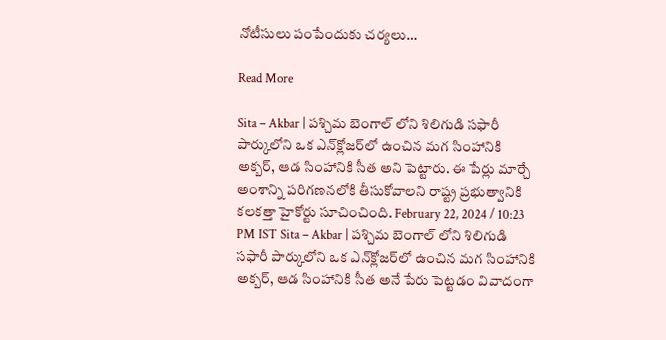నోటీసులు పంపేందుకు చర్యలు…

Read More

Sita – Akbar | పశ్చిమ బెంగాల్ లోని శిలిగుడి సఫారీ పార్కులోని ఒక ఎన్‌క్లోజర్‌లో ఉంచిన మగ సింహానికి అక్బర్, ఆడ సింహానికి సీత అని పెట్టారు. ఈ పేర్లు మార్చే అంశాన్ని పరిగణనలోకి తీసుకోవాలని రాష్ట్ర ప్రభుత్వానికి కలకత్తా హైకోర్టు సూచించింది. February 22, 2024 / 10:23 PM IST Sita – Akbar | పశ్చిమ బెంగాల్ లోని శిలిగుడి సఫారీ పార్కులోని ఒక ఎన్‌క్లోజర్‌లో ఉంచిన మగ సింహానికి అక్బర్, ఆడ సింహానికి సీత అనే పేరు పెట్టడం వివాదంగా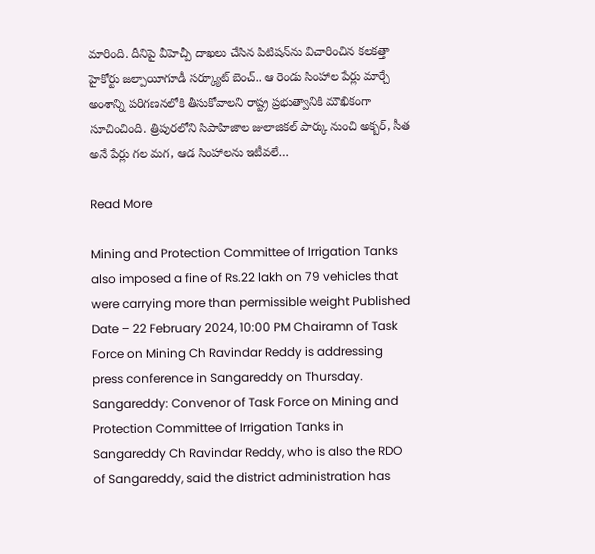మారింది. దీనిపై వీహెచ్పీ దాఖలు చేసిన పిటిషన్‌ను విచారించిన కలకత్తా హైకోర్టు జల్పాయీగూడీ సర్క్యూట్ బెంచ్.. ఆ రెండు సింహాల పేర్లు మార్చే అంశాన్ని పరిగణనలోకి తీసుకోవాలని రాష్ట్ర ప్రభుత్వానికి మౌఖికంగా సూచించింది. త్రిపురలోని సిపాహిజాల జులాజికల్ పార్కు నుంచి అక్బర్, సీత అనే పేర్లు గల మగ, ఆడ సింహాలను ఇటీవలే…

Read More

Mining and Protection Committee of Irrigation Tanks also imposed a fine of Rs.22 lakh on 79 vehicles that were carrying more than permissible weight Published Date – 22 February 2024, 10:00 PM Chairamn of Task Force on Mining Ch Ravindar Reddy is addressing press conference in Sangareddy on Thursday. Sangareddy: Convenor of Task Force on Mining and Protection Committee of Irrigation Tanks in Sangareddy Ch Ravindar Reddy, who is also the RDO of Sangareddy, said the district administration has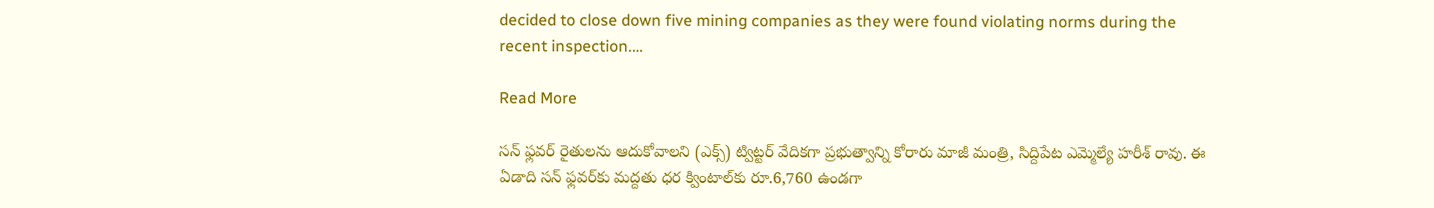decided to close down five mining companies as they were found violating norms during the recent inspection.…

Read More

సన్‌ ఫ్లవర్‌ రైతులను ఆదుకోవాలని (ఎక్స్) ట్విట్టర్ వేదికగా ప్రభుత్వాన్ని కోరారు మాజీ మంత్రి, సిద్దిపేట ఎమ్మెల్యే హరీశ్‌ రావు. ఈ ఏడాది సన్‌ ఫ్లవర్‌కు మద్దతు ధర క్వింటాల్‌కు రూ.6,760 ఉండగా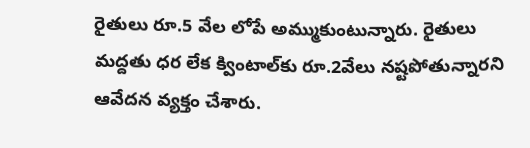రైతులు రూ.5 వేల లోపే అమ్ముకుంటున్నారు. రైతులు మద్దతు ధర లేక క్వింటాల్‌కు రూ.2వేలు నష్టపోతున్నారని ఆవేదన వ్యక్తం చేశారు.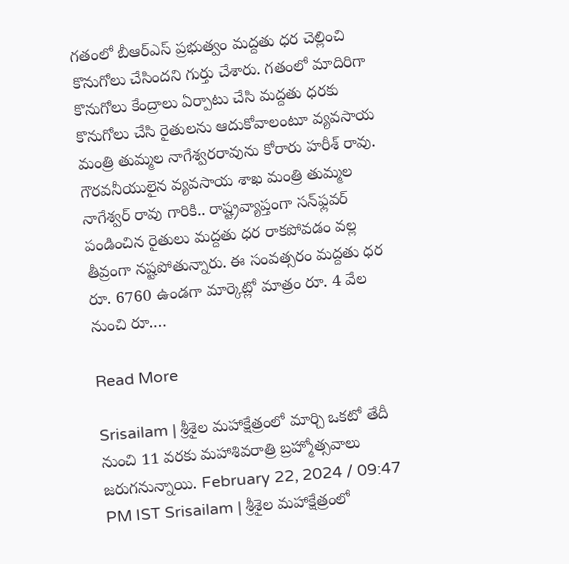గతంలో బీఆర్‌ఎస్‌ ప్రభుత్వం మద్దతు ధర చెల్లించి కొనుగోలు చేసిందని గుర్తు చేశారు. గతంలో మాదిరిగా కొనుగోలు కేంద్రాలు ఏర్పాటు చేసి మద్దతు ధరకు కొనుగోలు చేసి రైతులను ఆదుకోవాలంటూ వ్యవసాయ మంత్రి తుమ్మల నాగేశ్వరరావును కోరారు హరీశ్ రావు. గౌరవనీయులైన వ్యవసాయ శాఖ మంత్రి తుమ్మల నాగేశ్వర్ రావు గారికి.. రాష్ట్రవ్యాప్తంగా సన్‌ఫ్లవర్ పండించిన రైతులు మద్దతు ధర రాకపోవడం వల్ల తీవ్రంగా నష్టపోతున్నారు. ఈ సంవత్సరం మద్దతు ధర రూ. 6760 ఉండగా మార్కెట్లో మాత్రం రూ. 4 వేల నుంచి రూ.…

Read More

Srisailam | శ్రీశైల మహాక్షేత్రంలో మార్చి ఒకటో తేదీ నుంచి 11 వరకు మహాశివరాత్రి బ్రహ్మోత్సవాలు జరుగనున్నాయి. February 22, 2024 / 09:47 PM IST Srisailam | శ్రీశైల మహాక్షేత్రంలో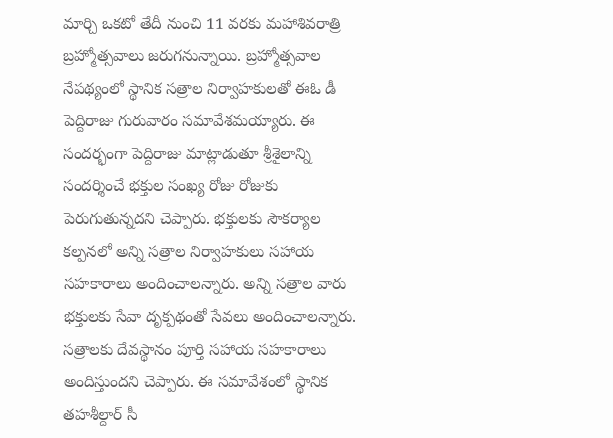మార్చి ఒకటో తేదీ నుంచి 11 వరకు మహాశివరాత్రి బ్రహ్మోత్సవాలు జరుగనున్నాయి. బ్రహ్మోత్సవాల నేపథ్యంలో స్థానిక సత్రాల నిర్వాహకులతో ఈఓ డీ పెద్దిరాజు గురువారం సమావేశమయ్యారు. ఈ సందర్భంగా పెద్దిరాజు మాట్లాడుతూ శ్రీశైలాన్ని సందర్శించే భక్తుల సంఖ్య రోజు రోజుకు పెరుగుతున్నదని చెప్పారు. భక్తులకు సౌకర్యాల కల్పనలో అన్ని సత్రాల నిర్వాహకులు సహాయ సహకారాలు అందించాలన్నారు. అన్ని సత్రాల వారు భక్తులకు సేవా దృక్పథంతో సేవలు అందించాలన్నారు. సత్రాలకు దేవస్థానం పూర్తి సహాయ సహకారాలు అందిస్తుందని చెప్పారు. ఈ సమావేశంలో స్థానిక తహశీల్దార్ సీ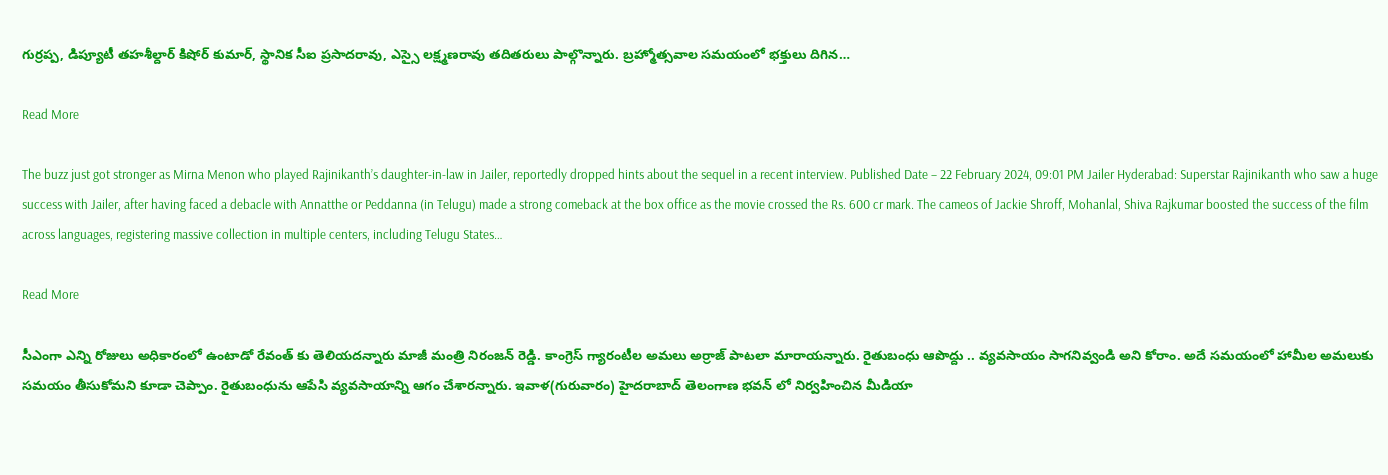గుర్రప్ప, డిప్యూటీ తహశీల్దార్ కిషోర్ కుమార్, స్థానిక సీఐ ప్రసాదరావు, ఎస్సై లక్ష్మణరావు తదితరులు పాల్గొన్నారు. బ్రహ్మోత్సవాల సమయంలో భక్తులు దిగిన…

Read More

The buzz just got stronger as Mirna Menon who played Rajinikanth’s daughter-in-law in Jailer, reportedly dropped hints about the sequel in a recent interview. Published Date – 22 February 2024, 09:01 PM Jailer Hyderabad: Superstar Rajinikanth who saw a huge success with Jailer, after having faced a debacle with Annatthe or Peddanna (in Telugu) made a strong comeback at the box office as the movie crossed the Rs. 600 cr mark. The cameos of Jackie Shroff, Mohanlal, Shiva Rajkumar boosted the success of the film across languages, registering massive collection in multiple centers, including Telugu States…

Read More

సీఎంగా ఎన్ని రోజులు అధికారంలో ఉంటాడో రేవంత్ కు తెలియదన్నారు మాజీ మంత్రి నిరంజన్ రెడ్డి. కాంగ్రెస్‌ గ్యారంటీల అమలు అర్రాజ్‌ పాటలా మారాయన్నారు. రైతుబంధు ఆపొద్దు .. వ్యవసాయం సాగనివ్వండి అని కోరాం. అదే సమయంలో హామీల అమలుకు సమయం తీసుకోమని కూడా చెప్పాం. రైతుబంధును ఆపేసి వ్యవసాయాన్ని ఆగం చేశారన్నారు. ఇవాళ(గురువారం) హైదరాబాద్ తెలంగాణ భవన్ లో నిర్వహించిన మీడియా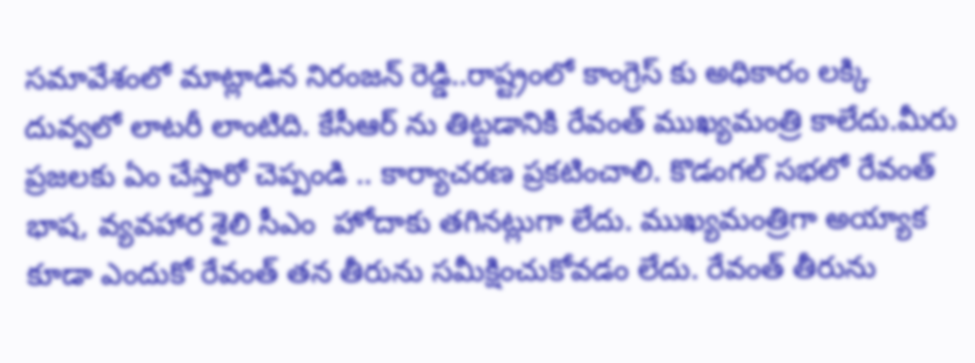సమావేశంలో మాట్లాడిన నిరంజన్ రెడ్డి..రాష్ట్రంలో కాంగ్రెస్ కు అధికారం లక్కి దువ్వలో లాటరీ లాంటిది. కేసీఆర్ ను తిట్టడానికి రేవంత్ ముఖ్యమంత్రి కాలేదు.మీరు ప్రజలకు ఏం చేస్తారో చెప్పండి .. కార్యాచరణ ప్రకటించాలి. కొడంగల్ సభలో రేవంత్ భాష, వ్యవహార శైలి సీఎం  హోదాకు తగినట్లుగా లేదు. ముఖ్యమంత్రిగా అయ్యాక కూడా ఎందుకో రేవంత్ తన తీరును సమీక్షించుకోవడం లేదు. రేవంత్ తీరును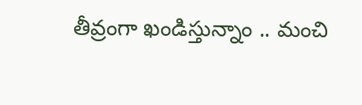తీవ్రంగా ఖండిస్తున్నాం .. మంచి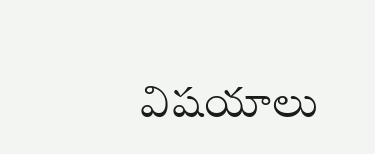విషయాలు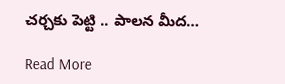చర్చకు పెట్టి .. పాలన మీద…

Read More